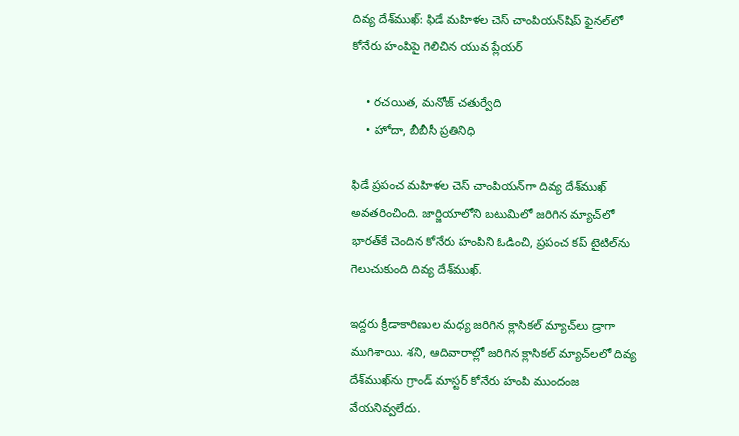దివ్య దేశ్‌ముఖ్: ఫిడే మహిళల చెస్ చాంపియన్‌షిప్‌ ఫైనల్‌లో కోనేరు హంపిపై గెలిచిన యువ ప్లేయర్

    • రచయిత, మనోజ్ చతుర్వేది
    • హోదా, బీబీసీ ప్రతినిధి

ఫిడే ప్రపంచ మహిళల చెస్ చాంపియన్‌గా దివ్య దేశ్‌ముఖ్ అవతరించింది. జార్జియాలోని బటుమిలో జరిగిన మ్యాచ్‌లో భారత్‌కే చెందిన కోనేరు హంపిని ఓడించి, ప్రపంచ కప్ టైటిల్‌ను గెలుచుకుంది దివ్య దేశ్‌ముఖ్.

ఇద్దరు క్రీడాకారిణుల మధ్య జరిగిన క్లాసికల్ మ్యాచ్‌లు డ్రాగా ముగిశాయి. శని, ఆదివారాల్లో జరిగిన క్లాసికల్ మ్యాచ్‌లలో దివ్య దేశ్‌ముఖ్‌ను గ్రాండ్ మాస్టర్ కోనేరు హంపి ముందంజ వేయనివ్వలేదు.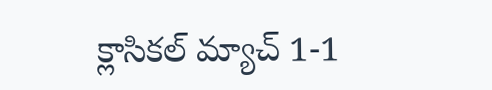క్లాసికల్ మ్యాచ్ 1-1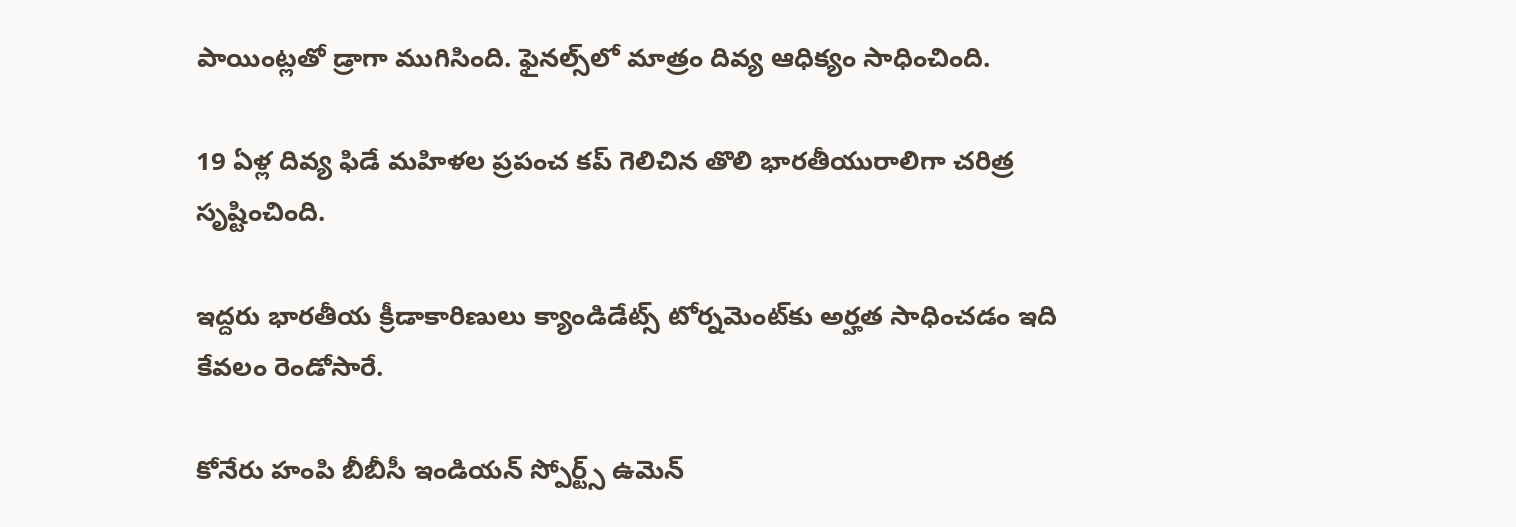పాయింట్లతో డ్రాగా ముగిసింది. ఫైనల్స్‌లో మాత్రం దివ్య ఆధిక్యం సాధించింది.

19 ఏళ్ల దివ్య ఫిడే మహిళల ప్రపంచ కప్ గెలిచిన తొలి భారతీయురాలిగా చరిత్ర సృష్టించింది.

ఇద్దరు భారతీయ క్రీడాకారిణులు క్యాండిడేట్స్ టోర్నమెంట్‌కు అర్హత సాధించడం ఇది కేవలం రెండోసారే.

కోనేరు హంపి బీబీసీ ఇండియన్ స్పోర్ట్స్ ఉమెన్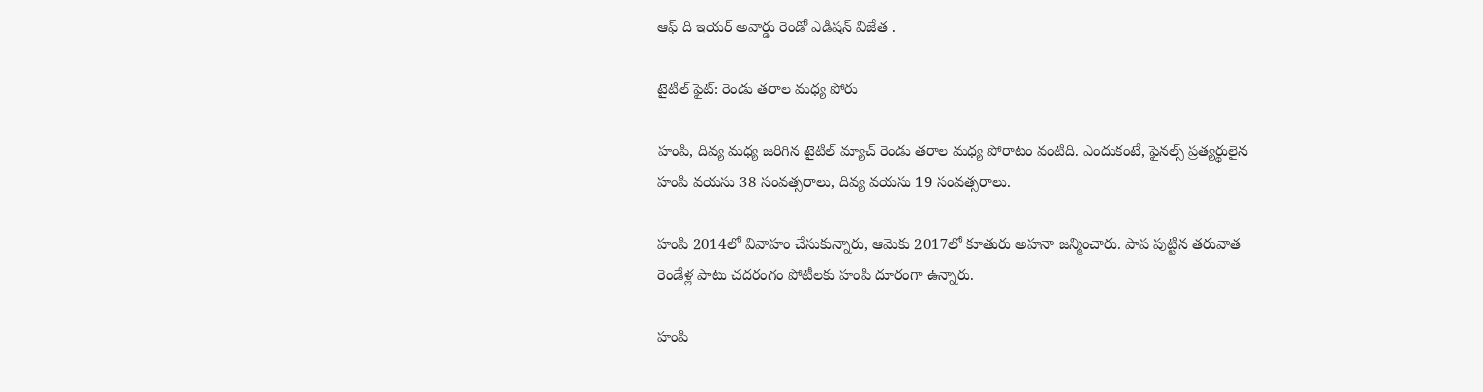ఆఫ్ ది ఇయర్ అవార్డు రెండో ఎడిషన్ విజేత .

టైటిల్ ఫైట్: రెండు తరాల మధ్య పోరు

హంపి, దివ్య మధ్య జరిగిన టైటిల్ మ్యాచ్ రెండు తరాల మధ్య పోరాటం వంటిది. ఎందుకంటే, ఫైనల్స్ ప్రత్యర్థులైన హంపి వయసు 38 సంవత్సరాలు, దివ్య వయసు 19 సంవత్సరాలు.

హంపి 2014లో వివాహం చేసుకున్నారు, ఆమెకు 2017లో కూతురు అహనా జన్మించారు. పాప పుట్టిన తరువాత రెండేళ్ల పాటు చదరంగం పోటీలకు హంపి దూరంగా ఉన్నారు.

హంపి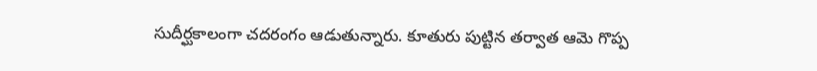సుదీర్ఘకాలంగా చదరంగం ఆడుతున్నారు. కూతురు పుట్టిన తర్వాత ఆమె గొప్ప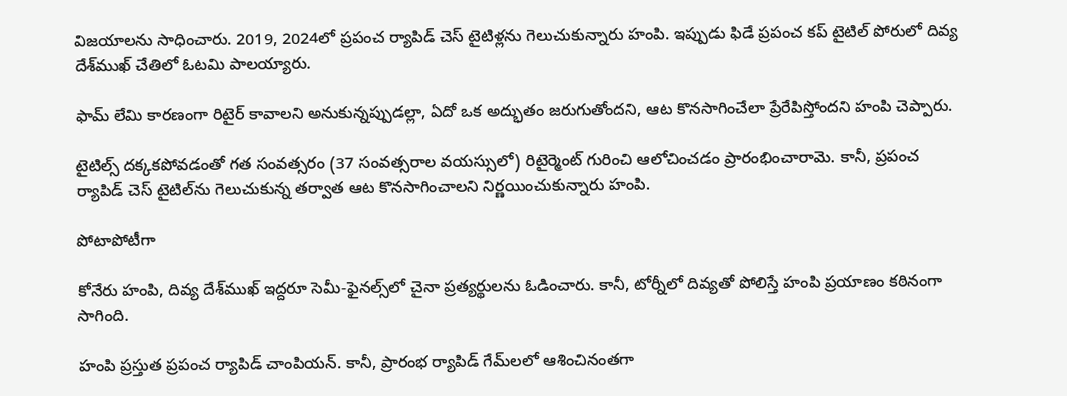విజయాలను సాధించారు. 2019, 2024లో ప్రపంచ ర్యాపిడ్ చెస్ టైటిళ్లను గెలుచుకున్నారు హంపి. ఇప్పుడు ఫిడే ప్రపంచ కప్ టైటిల్‌ పోరులో దివ్య దేశ్‌ముఖ్ చేతిలో ఓటమి పాలయ్యారు.

ఫామ్ లేమి కారణంగా రిటైర్ కావాలని అనుకున్నప్పుడల్లా, ఏదో ఒక అద్భుతం జరుగుతోందని, ఆట కొనసాగించేలా ప్రేరేపిస్తోందని హంపి చెప్పారు.

టైటిల్స్ దక్కకపోవడంతో గత సంవత్సరం (37 సంవత్సరాల వయస్సులో) రిటైర్మెంట్ గురించి ఆలోచించడం ప్రారంభించారామె. కానీ, ప్రపంచ ర్యాపిడ్ చెస్ టైటిల్‌ను గెలుచుకున్న తర్వాత ఆట కొనసాగించాలని నిర్ణయించుకున్నారు హంపి.

పోటాపోటీగా

కోనేరు హంపి, దివ్య దేశ్‌ముఖ్ ఇద్దరూ సెమీ-ఫైనల్స్‌లో చైనా ప్రత్యర్థులను ఓడించారు. కానీ, టోర్నీలో దివ్యతో పోలిస్తే హంపి ప్రయాణం కఠినంగా సాగింది.

హంపి ప్రస్తుత ప్రపంచ ర్యాపిడ్ చాంపియన్. కానీ, ప్రారంభ ర్యాపిడ్ గేమ్‌లలో ఆశించినంతగా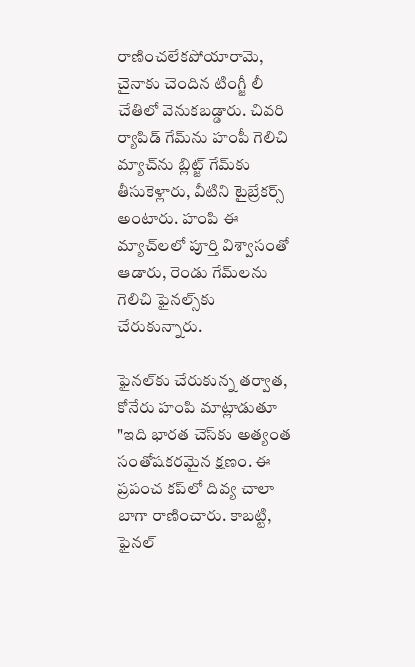రాణించలేకపోయారామె, చైనాకు చెందిన టింగ్జీ లీ చేతిలో వెనుకబడ్డారు. చివరి ర్యాపిడ్ గేమ్‌ను హంపీ గెలిచి మ్యాచ్‌ను బ్లిట్జ్ గేమ్‌కు తీసుకెళ్లారు, వీటిని టైబ్రేకర్స్ అంటారు. హంపి ఈ మ్యాచ్‌లలో పూర్తి విశ్వాసంతో ఆడారు, రెండు గేమ్‌లను గెలిచి ఫైనల్స్‌కు చేరుకున్నారు.

ఫైనల్‌కు చేరుకున్న తర్వాత, కోనేరు హంపి మాట్లాడుతూ "ఇది భారత చెస్‌కు అత్యంత సంతోషకరమైన క్షణం. ఈ ప్రపంచ కప్‌లో దివ్య చాలా బాగా రాణించారు. కాబట్టి, ఫైనల్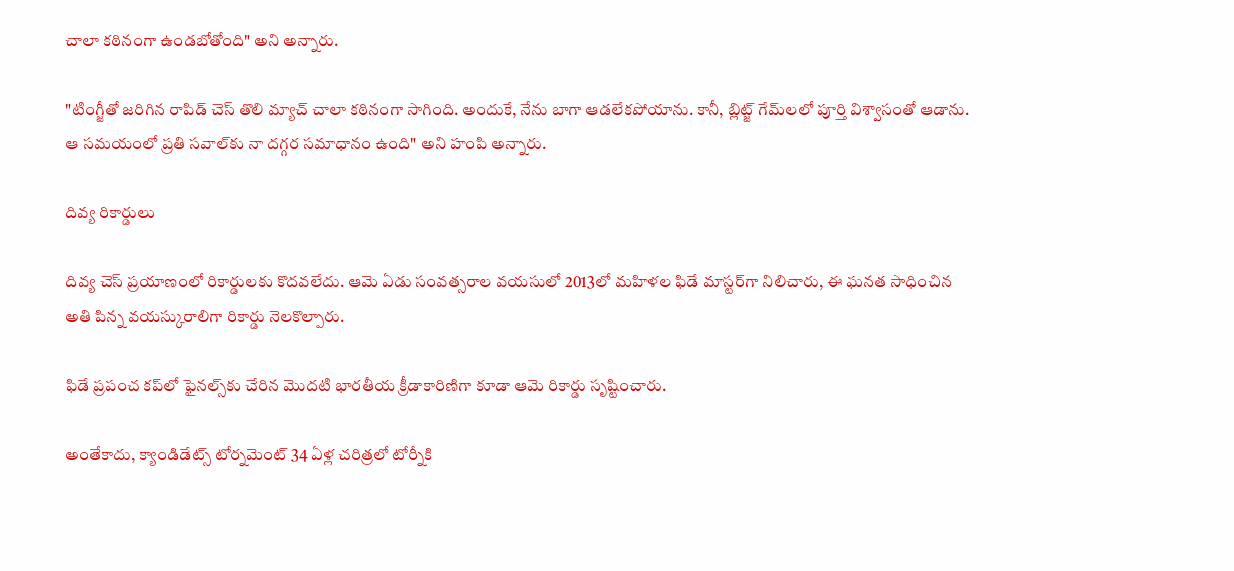చాలా కఠినంగా ఉండబోతోంది" అని అన్నారు.

"టింగ్జీతో జరిగిన రాపిడ్ చెస్ తొలి మ్యాచ్ చాలా కఠినంగా సాగింది. అందుకే, నేను బాగా ఆడలేకపోయాను. కానీ, బ్లిట్జ్ గేమ్‌లలో పూర్తి విశ్వాసంతో ఆడాను. ఆ సమయంలో ప్రతి సవాల్‌కు నా దగ్గర సమాధానం ఉంది" అని హంపి అన్నారు.

దివ్య రికార్డులు

దివ్య చెస్ ప్రయాణంలో రికార్డులకు కొదవలేదు. ఆమె ఏడు సంవత్సరాల వయసులో 2013లో మహిళల ఫిడే మాస్టర్‌గా నిలిచారు, ఈ ఘనత సాధించిన అతి పిన్న వయస్కురాలిగా రికార్డు నెలకొల్పారు.

ఫిడే ప్రపంచ కప్‌లో ఫైనల్స్‌కు చేరిన మొదటి భారతీయ క్రీడాకారిణిగా కూడా ఆమె రికార్డు సృష్టించారు.

అంతేకాదు, క్యాండిడేట్స్ టోర్నమెంట్‌ 34 ఏళ్ల చరిత్రలో టోర్నీకి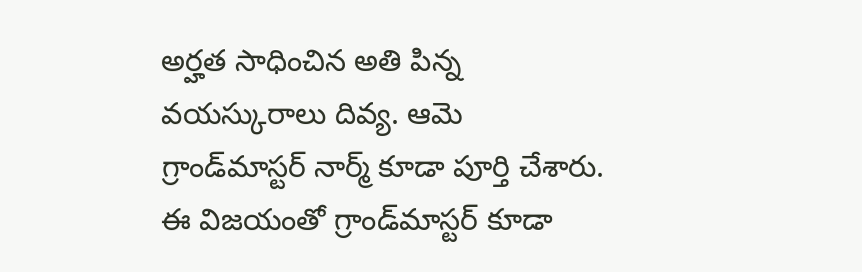అర్హత సాధించిన అతి పిన్న వయస్కురాలు దివ్య. ఆమె గ్రాండ్‌మాస్టర్ నార్మ్ కూడా పూర్తి చేశారు. ఈ విజయంతో గ్రాండ్‌మాస్టర్ కూడా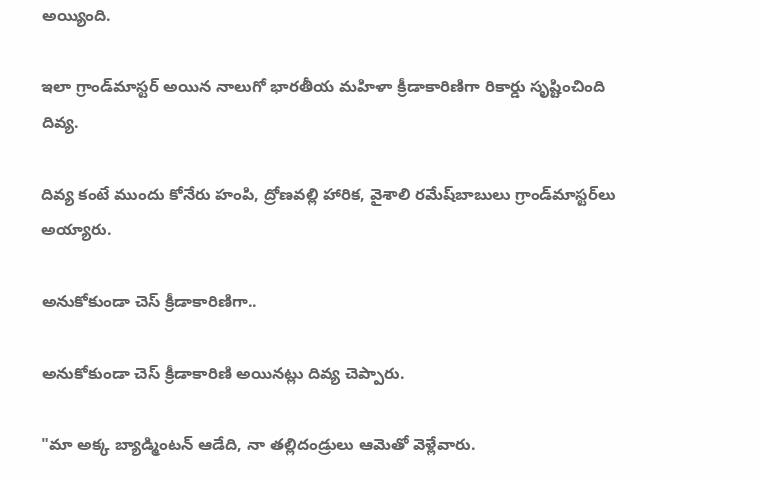అయ్యింది.

ఇలా గ్రాండ్‌మాస్టర్ అయిన నాలుగో భారతీయ మహిళా క్రీడాకారిణిగా రికార్డు సృష్టించింది దివ్య.

దివ్య కంటే ముందు కోనేరు హంపి, ద్రోణవల్లి హారిక, వైశాలి రమేష్‌బాబులు గ్రాండ్‌మాస్టర్‌లు అయ్యారు.

అనుకోకుండా చెస్ క్రీడాకారిణిగా..

అనుకోకుండా చెస్ క్రీడాకారిణి అయినట్లు దివ్య చెప్పారు.

"మా అక్క బ్యాడ్మింటన్ ఆడేది, నా తల్లిదండ్రులు ఆమెతో వెళ్లేవారు.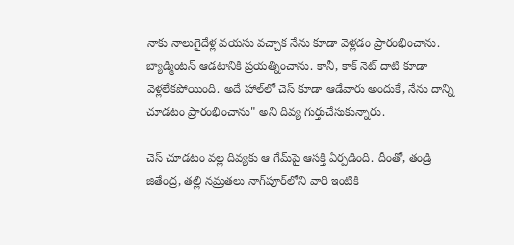నాకు నాలుగైదేళ్ల వయసు వచ్చాక నేను కూడా వెళ్లడం ప్రారంభించాను. బ్యాడ్మింటన్ ఆడటానికి ప్రయత్నించాను. కానీ, కాక్ నెట్‌ దాటి కూడా వెళ్లలేకపోయింది. అదే హాల్‌లో చెస్ కూడా ఆడేవారు అందుకే, నేను దాన్ని చూడటం ప్రారంభించాను" అని దివ్య గుర్తుచేసుకున్నారు.

చెస్ చూడటం వల్ల దివ్యకు ఆ గేమ్‌పై ఆసక్తి ఏర్పడింది. దీంతో, తండ్రి జితేంద్ర, తల్లి నమ్రతలు నాగ్‌పూర్‌లోని వారి ఇంటికి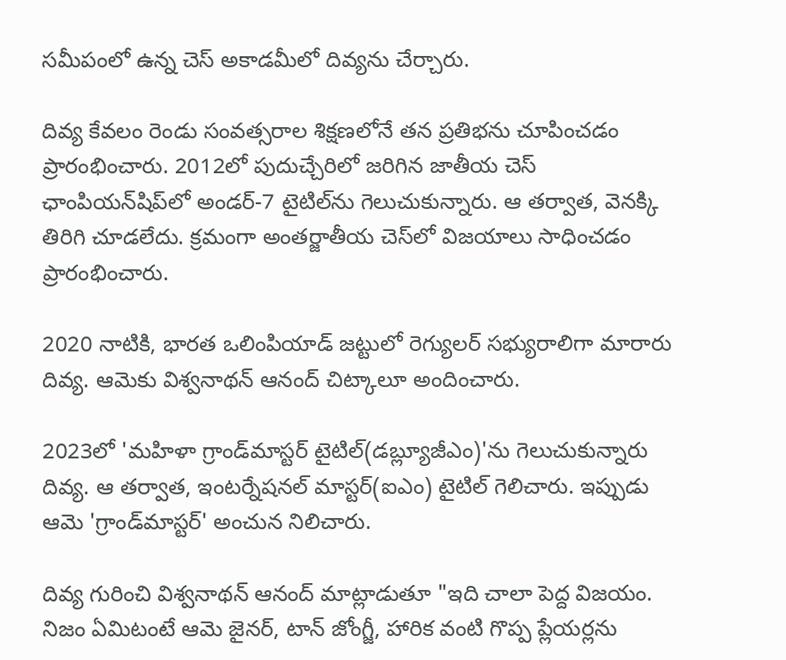సమీపంలో ఉన్న చెస్ అకాడమీలో దివ్యను చేర్చారు.

దివ్య కేవలం రెండు సంవత్సరాల శిక్షణలోనే తన ప్రతిభను చూపించడం ప్రారంభించారు. 2012లో పుదుచ్చేరిలో జరిగిన జాతీయ చెస్ ఛాంపియన్‌షిప్‌లో అండర్-7 టైటిల్‌ను గెలుచుకున్నారు. ఆ తర్వాత, వెనక్కి తిరిగి చూడలేదు. క్రమంగా అంతర్జాతీయ చెస్‌లో విజయాలు సాధించడం ప్రారంభించారు.

2020 నాటికి, భారత ఒలింపియాడ్ జట్టులో రెగ్యులర్ సభ్యురాలిగా మారారు దివ్య. ఆమెకు విశ్వనాథన్ ఆనంద్ చిట్కాలూ అందించారు.

2023లో 'మహిళా గ్రాండ్‌మాస్టర్ టైటిల్‌(డబ్ల్యూజీఎం)'ను గెలుచుకున్నారు దివ్య. ఆ తర్వాత, ఇంటర్నేషనల్ మాస్టర్‌(ఐఎం) టైటిల్ గెలిచారు. ఇప్పుడు ఆమె 'గ్రాండ్‌మాస్టర్' అంచున నిలిచారు.

దివ్య గురించి విశ్వనాథన్ ఆనంద్ మాట్లాడుతూ "ఇది చాలా పెద్ద విజయం. నిజం ఏమిటంటే ఆమె జైనర్, టాన్ జోంగ్జీ, హారిక వంటి గొప్ప ప్లేయర్లను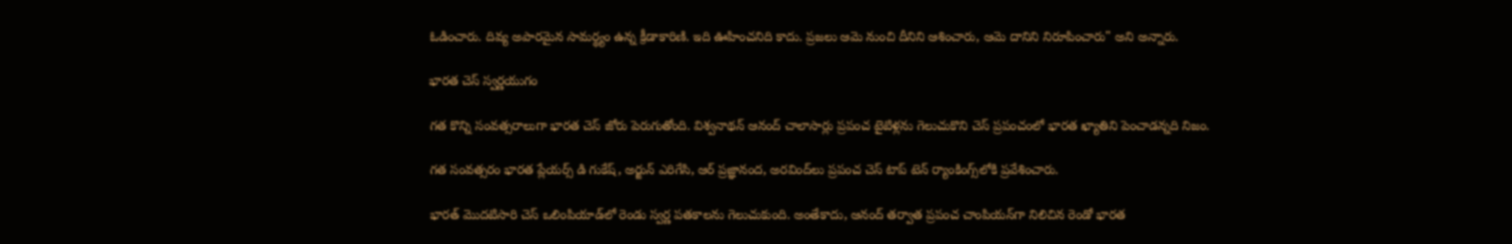ఓడించారు. దివ్య అపారమైన సామర్థ్యం ఉన్న క్రీడాకారిణి. ఇది ఊహించనిది కాదు. ప్రజలు ఆమె నుంచి దీనిని ఆశించారు, ఆమె దానిని నిరూపించారు" అని అన్నారు.

భారత చెస్ స్వర్ణయుగం

గత కొన్ని సంవత్సరాలుగా భారత చెస్ జోరు పెరుగుతోంది. విశ్వనాథన్ ఆనంద్ చాలాసార్లు ప్రపంచ టైటిళ్లను గెలుచుకొని చెస్ ప్రపంచంలో భారత ఖ్యాతిని పెంచాడన్నది నిజం.

గత సంవత్సరం భారత ప్లేయర్స్ డి గుకేష్, అర్జున్ ఎరిగేసి, ఆర్ ప్రజ్ఞానంద, అరవింద్‌లు ప్రపంచ చెస్ టాప్ టెన్ ర్యాంకింగ్స్‌లోకి ప్రవేశించారు.

భారత్ మొదటిసారి చెస్ ఒలింపియాడ్‌లో రెండు స్వర్ణ పతకాలను గెలుచుకుంది. అంతేకాదు, ఆనంద్ తర్వాత ప్రపంచ చాంపియన్‌గా నిలిచిన రెండో భారత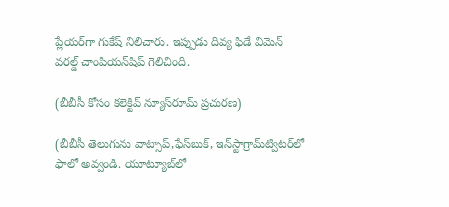ప్లేయర్‌గా గుకేష్ నిలిచారు. ఇప్పుడు దివ్య ఫిడే విమెన్ వరల్డ్ చాంపియన్‌షిప్ గెలిచింది.

(బీబీసీ కోసం కలెక్టివ్ న్యూస్‌రూమ్ ప్రచురణ)

(బీబీసీ తెలుగును వాట్సాప్‌,ఫేస్‌బుక్, ఇన్‌స్టాగ్రామ్‌ట్విటర్‌లో ఫాలో అవ్వండి. యూట్యూబ్‌లో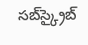సబ్‌స్క్రైబ్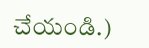చేయండి.)